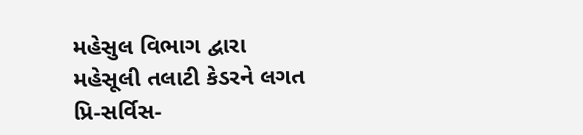મહેસુલ વિભાગ દ્વારા મહેસૂલી તલાટી કેડરને લગત પ્રિ-સર્વિસ-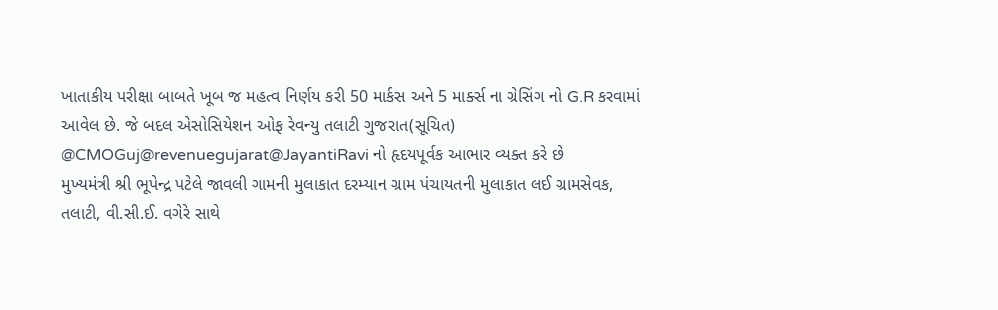ખાતાકીય પરીક્ષા બાબતે ખૂબ જ મહત્વ નિર્ણય કરી 50 માર્કસ અને 5 માર્ક્સ ના ગ્રેસિંગ નો G.R કરવામાં આવેલ છે. જે બદલ એસોસિયેશન ઓફ રેવન્યુ તલાટી ગુજરાત(સૂચિત) @CMOGuj@revenuegujarat@JayantiRavi નો હૃદયપૂર્વક આભાર વ્યક્ત કરે છે
મુખ્યમંત્રી શ્રી ભૂપેન્દ્ર પટેલે જાવલી ગામની મુલાકાત દરમ્યાન ગ્રામ પંચાયતની મુલાકાત લઈ ગ્રામસેવક, તલાટી, વી.સી.ઈ. વગેરે સાથે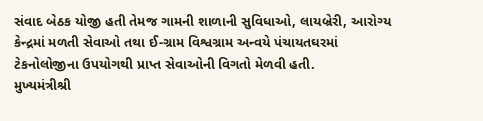સંવાદ બેઠક યોજી હતી તેમજ ગામની શાળાની સુવિધાઓ, લાયબ્રેરી, આરોગ્ય કેન્દ્રમાં મળતી સેવાઓ તથા ઈ-ગ્રામ વિશ્વગ્રામ અન્વયે પંચાયતઘરમાં ટેકનોલોજીના ઉપયોગથી પ્રાપ્ત સેવાઓની વિગતો મેળવી હતી.
મુખ્યમંત્રીશ્રી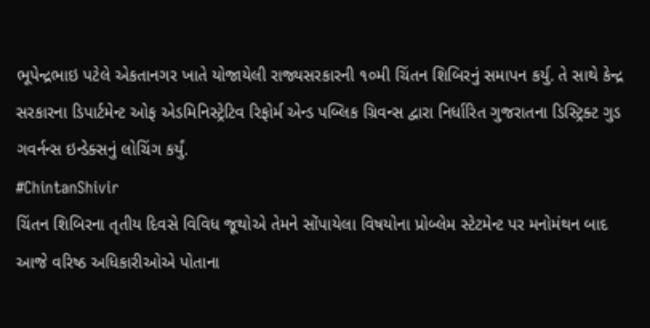ભૂપેન્દ્રભાઇ પટેલે એકતાનગર ખાતે યોજાયેલી રાજ્યસરકારની ૧૦મી ચિંતન શિબિરનું સમાપન કર્યુ. તે સાથે કેન્દ્ર સરકારના ડિપાર્ટમેન્ટ ઓફ એડમિનિસ્ટ્રેટિવ રિફોર્મ એન્ડ પબ્લિક ગ્રિવન્સ દ્વારા નિર્ધારિત ગુજરાતના ડિસ્ટ્રિક્ટ ગુડ ગવર્નન્સ ઇન્ડેક્સનું લોચિંગ કર્યું.
#ChintanShivir
ચિંતન શિબિરના તૃતીય દિવસે વિવિધ જૂથોએ તેમને સોંપાયેલા વિષયોના પ્રોબ્લેમ સ્ટેટમેન્ટ પર મનોમંથન બાદ આજે વરિષ્ઠ અધિકારીઓએ પોતાના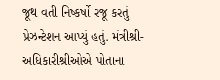જૂથ વતી નિષ્કર્ષો રજૂ કરતું પ્રેઝન્ટેશન આપ્યું હતું. મંત્રીશ્રી-અધિકારીશ્રીઓએ પોતાના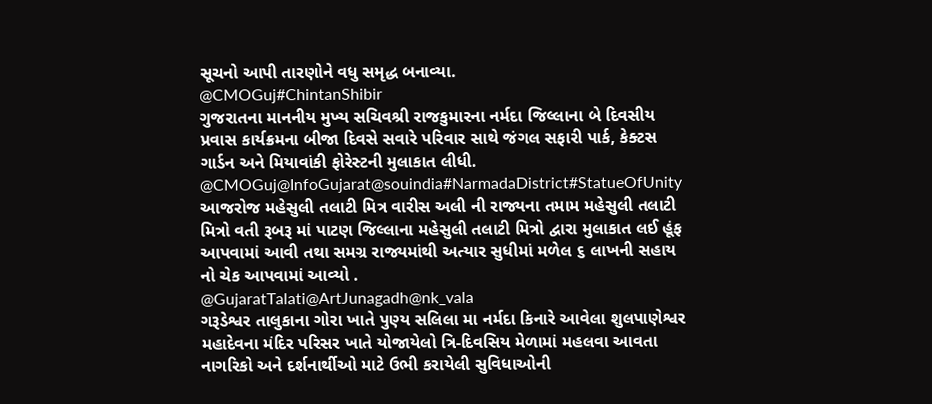સૂચનો આપી તારણોને વધુ સમૃદ્ધ બનાવ્યા.
@CMOGuj#ChintanShibir
ગુજરાતના માનનીય મુખ્ય સચિવશ્રી રાજકુમારના નર્મદા જિલ્લાના બે દિવસીય પ્રવાસ કાર્યક્રમના બીજા દિવસે સવારે પરિવાર સાથે જંગલ સફારી પાર્ક, કેક્ટસ ગાર્ડન અને મિયાવાંકી ફોરેસ્ટની મુલાકાત લીધી.
@CMOGuj@InfoGujarat@souindia#NarmadaDistrict#StatueOfUnity
આજરોજ મહેસુલી તલાટી મિત્ર વારીસ અલી ની રાજ્યના તમામ મહેસુલી તલાટી મિત્રો વતી રૂબરૂ માં પાટણ જિલ્લાના મહેસુલી તલાટી મિત્રો દ્વારા મુલાકાત લઈ હૂંફ આપવામાં આવી તથા સમગ્ર રાજ્યમાંથી અત્યાર સુધીમાં મળેલ ૬ લાખની સહાય નો ચેક આપવામાં આવ્યો .
@GujaratTalati@ArtJunagadh@nk_vala
ગરૂડેશ્વર તાલુકાના ગોરા ખાતે પુણ્ય સલિલા મા નર્મદા કિનારે આવેલા શુલપાણેશ્વર મહાદેવના મંદિર પરિસર ખાતે યોજાયેલો ત્રિ-દિવસિય મેળામાં મહલવા આવતા નાગરિકો અને દર્શનાર્થીઓ માટે ઉભી કરાયેલી સુવિધાઓની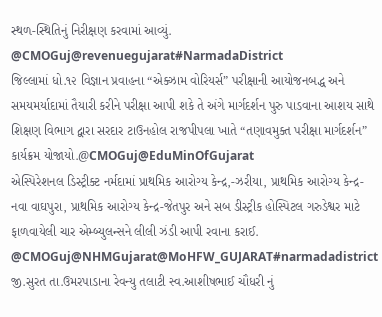સ્થળ-સ્થિતિનું નિરીક્ષણ કરવામાં આવ્યું.
@CMOGuj@revenuegujarat#NarmadaDistrict
જિલ્લામાં ધો.૧૨ વિજ્ઞાન પ્રવાહના “એક્ઝામ વોરિયર્સ” પરીક્ષાની આયોજનબદ્ધ અને સમયમર્યાદામાં તૈયારી કરીને પરીક્ષા આપી શકે તે અંગે માર્ગદર્શન પુરુ પાડવાના આશય સાથે શિક્ષણ વિભાગ દ્વારા સરદાર ટાઉનહોલ રાજપીપલા ખાતે “તણાવમુક્ત પરીક્ષા માર્ગદર્શન” કાર્યક્રમ યોજાયો.@CMOGuj@EduMinOfGujarat
એસ્પિરેશનલ ડિસ્ટ્રીક્ટ નર્મદામાં પ્રાથમિક આરોગ્ય કેન્દ્ર,-ઝરીયા, પ્રાથમિક આરોગ્ય કેન્દ્ર-નવા વાઘપુરા, પ્રાથમિક આરોગ્ય કેન્દ્ર-જેતપુર અને સબ ડીસ્ટ્રીક હોસ્પિટલ ગરુડેશ્વર માટે ફાળવાયેલી ચાર એમ્બ્યુલન્સને લીલી ઝંડી આપી રવાના કરાઈ. @CMOGuj@NHMGujarat@MoHFW_GUJARAT#narmadadistrict
જી.સુરત તા.ઉમરપાડાના રેવન્યુ તલાટી સ્વ.આશીષભાઈ ચૌધરી નું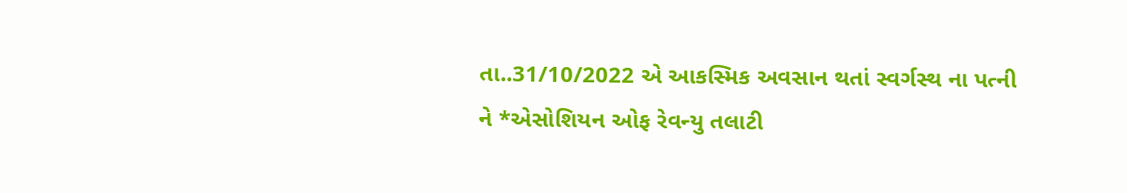તા..31/10/2022 એ આકસ્મિક અવસાન થતાં સ્વર્ગસ્થ ના પત્ની ને *એસોશિયન ઓફ રેવન્યુ તલાટી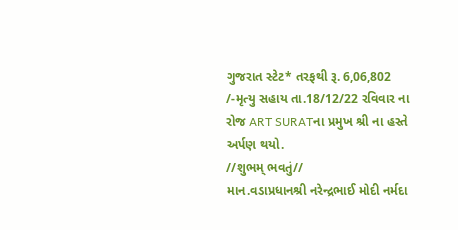ગુજરાત સ્ટેટ* તરફથી રૂ. 6,06,802 /-મૃત્યુ સહાય તા.18/12/22 રવિવાર ના રોજ ART SURATના પ્રમુખ શ્રી ના હસ્તે અર્પણ થયો.
//શુભમ્ ભવતું//
માન.વડાપ્રધાનશ્રી નરેન્દ્રભાઈ મોદી નર્મદા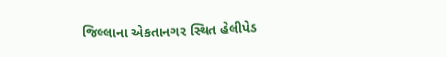જિલ્લાના એકતાનગર સ્થિત હેલીપેડ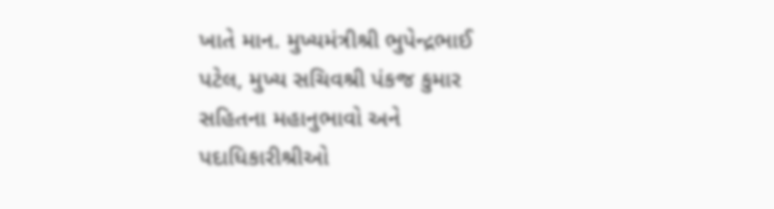ખાતે માન. મુખ્યમંત્રીશ્રી ભુપેન્દ્રભાઈ પટેલ, મુખ્ય સચિવશ્રી પંકજ કુમાર સહિતના મહાનુભાવો અને પદાધિકારીશ્રીઓ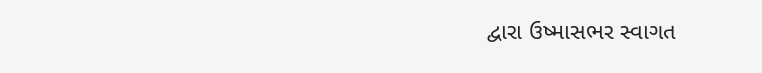દ્વારા ઉષ્માસભર સ્વાગત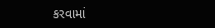કરવામાં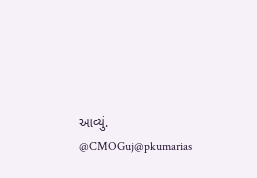આવ્યું. @CMOGuj@pkumarias